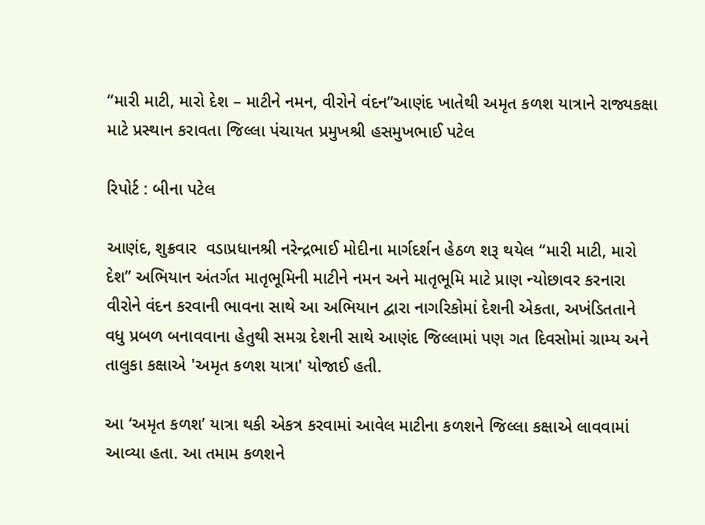“મારી માટી, મારો દેશ – માટીને નમન, વીરોને વંદન”આણંદ ખાતેથી અમૃત કળશ યાત્રાને રાજ્યકક્ષા માટે પ્રસ્થાન કરાવતા જિલ્લા પંચાયત પ્રમુખશ્રી હસમુખભાઈ પટેલ

રિપોર્ટ : બીના પટેલ

આણંદ, શુક્રવાર  વડાપ્રધાનશ્રી નરેન્દ્રભાઈ મોદીના માર્ગદર્શન હેઠળ શરૂ થયેલ “મારી માટી, મારો દેશ” અભિયાન અંતર્ગત માતૃભૂમિની માટીને નમન અને માતૃભૂમિ માટે પ્રાણ ન્યોછાવર કરનારા વીરોને વંદન કરવાની ભાવના સાથે આ અભિયાન દ્વારા નાગરિકોમાં દેશની એકતા, અખંડિતતાને વધુ પ્રબળ બનાવવાના હેતુથી સમગ્ર દેશની સાથે આણંદ જિલ્લામાં પણ ગત દિવસોમાં ગ્રામ્ય અને તાલુકા કક્ષાએ 'અમૃત કળશ યાત્રા' યોજાઈ હતી.

આ ‘અમૃત કળશ’ યાત્રા થકી એકત્ર કરવામાં આવેલ માટીના કળશને જિલ્લા કક્ષાએ લાવવામાં આવ્યા હતા. આ તમામ કળશને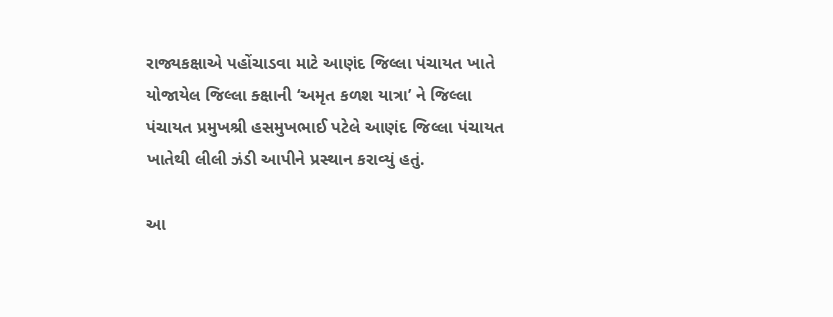રાજ્યકક્ષાએ પહોંચાડવા માટે આણંદ જિલ્લા પંચાયત ખાતે યોજાયેલ જિલ્લા ક્ક્ષાની ‘અમૃત કળશ યાત્રા’ ને જિલ્લા પંચાયત પ્રમુખશ્રી હસમુખભાઈ પટેલે આણંદ જિલ્લા પંચાયત ખાતેથી લીલી ઝંડી આપીને પ્રસ્થાન કરાવ્યું હતું.

આ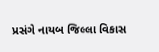પ્રસંગે નાયબ જિલ્લા વિકાસ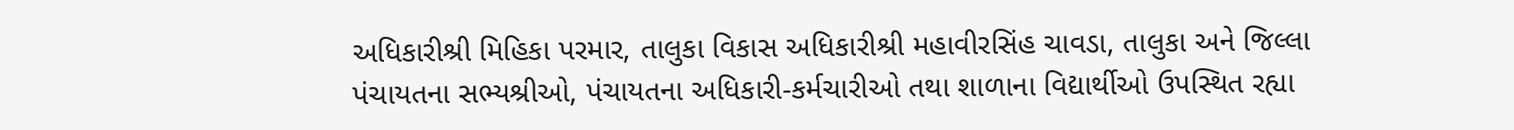અધિકારીશ્રી મિહિકા પરમાર, તાલુકા વિકાસ અધિકારીશ્રી મહાવીરસિંહ ચાવડા, તાલુકા અને જિલ્લા પંચાયતના સભ્યશ્રીઓ, પંચાયતના અધિકારી-કર્મચારીઓ તથા શાળાના વિદ્યાર્થીઓ ઉપસ્થિત રહ્યા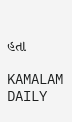હતા

KAMALAM DAILY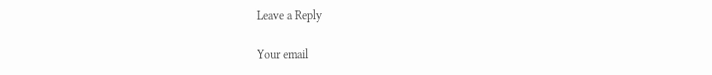Leave a Reply

Your email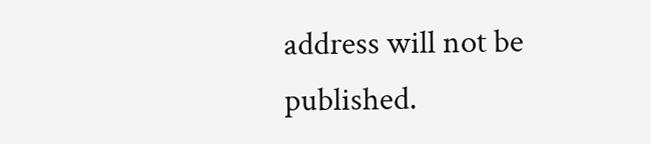address will not be published.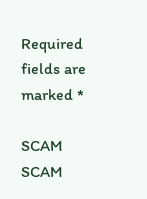Required fields are marked *

SCAM SCAM